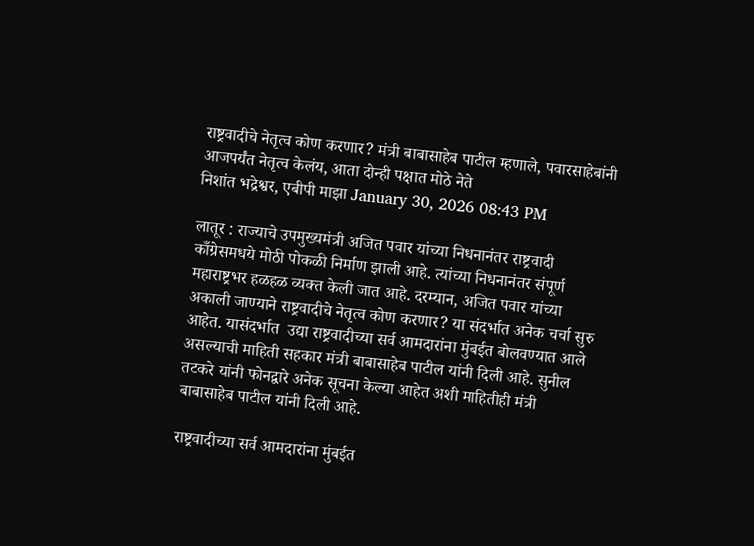राष्ट्रवादीचे नेतृत्व कोण करणार? मंत्री बाबासाहेब पाटील म्हणाले, पवारसाहेबांनी आजपर्यंत नेतृत्व केलंय, आता दोन्ही पक्षात मोठे नेते
निशांत भद्रेश्वर, एबीपी माझा January 30, 2026 08:43 PM

लातूर : राज्याचे उपमुख्यमंत्री अजित पवार यांच्या निधनानंतर राष्ट्रवादी काँग्रेसमधये मोठी पोकळी निर्माण झाली आहे. त्यांच्या निधनानंतर संपूर्ण महाराष्ट्रभर हळहळ व्यक्त केली जात आहे. दरम्यान, अजित पवार यांच्या अकाली जाण्याने राष्ट्रवादीचे नेतृत्व कोण करणार? या संदर्भात अनेक चर्चा सुरु आहेत. यासंदर्भात  उद्या राष्ट्रवादीच्या सर्व आमदारांना मुंबईत बोलवण्यात आले असल्याची माहिती सहकार मंत्री बाबासाहेब पाटील यांनी दिली आहे. सुनील तटकरे यांनी फोनद्वारे अनेक सूचना केल्या आहेत अशी माहितीही मंत्री बाबासाहेब पाटील यांनी दिली आहे.

राष्ट्रवादीच्या सर्व आमदारांना मुंबईत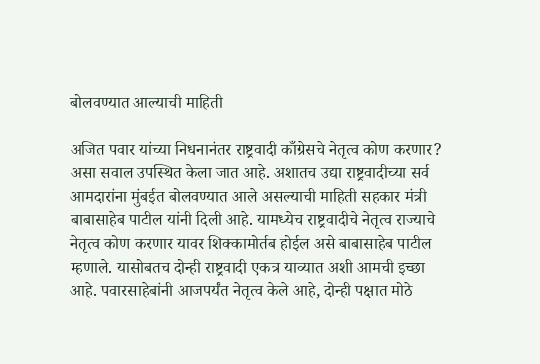बोलवण्यात आल्याची माहिती

अजित पवार यांच्या निधनानंतर राष्ट्रवादी काँग्रेसचे नेतृत्व कोण करणार? असा सवाल उपस्थित केला जात आहे. अशातच उद्या राष्ट्रवादीच्या सर्व आमदारांना मुंबईत बोलवण्यात आले असल्याची माहिती सहकार मंत्री बाबासाहेब पाटील यांनी दिली आहे. यामध्येच राष्ट्रवादीचे नेतृत्व राज्याचे नेतृत्व कोण करणार यावर शिक्कामोर्तब होईल असे बाबासाहेब पाटील म्हणाले. यासोबतच दोन्ही राष्ट्रवादी एकत्र याव्यात अशी आमची इच्छा आहे. पवारसाहेबांनी आजपर्यंत नेतृत्व केले आहे, दोन्ही पक्षात मोठे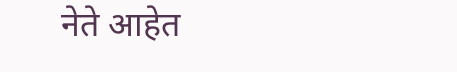नेते आहेत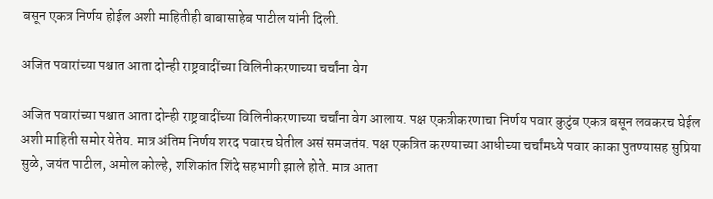बसून एकत्र निर्णय होईल अशी माहितीही बाबासाहेब पाटील यांनी दिली.

अजित पवारांच्या पश्चात आता दोन्ही राष्ट्रवादींच्या विलिनीकरणाच्या चर्चांना वेग

अजित पवारांच्या पश्चात आता दोन्ही राष्ट्रवादींच्या विलिनीकरणाच्या चर्चांना वेग आलाय. पक्ष एकत्रीकरणाचा निर्णय पवार कुटुंब एकत्र बसून लवकरच घेईल अशी माहिती समोर येतेय. मात्र अंतिम निर्णय शरद पवारच घेतील असं समजतंय. पक्ष एकत्रित करण्याच्या आधीच्या चर्चांमध्ये पवार काका पुतण्यासह सुप्रिया सुळे, जयंत पाटील, अमोल कोल्हे, शशिकांत शिंदे सहभागी झाले होते. मात्र आता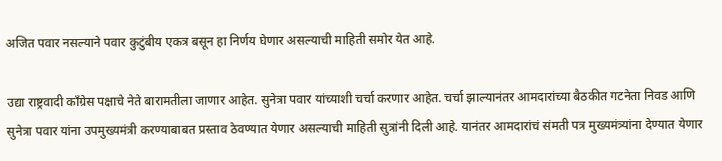अजित पवार नसल्याने पवार कुटुंबीय एकत्र बसून हा निर्णय घेणार असल्याची माहिती समोर येत आहे.

उद्या राष्ट्रवादी काँग्रेस पक्षाचे नेते बारामतीला जाणार आहेत. सुनेत्रा पवार यांच्याशी चर्चा करणार आहेत. चर्चा झाल्यानंतर आमदारांच्या बैठकीत गटनेता निवड आणि सुनेत्रा पवार यांना उपमुख्यमंत्री करण्याबाबत प्रस्ताव ठेवण्यात येणार असल्याची माहिती सुत्रांनी दिली आहे. यानंतर आमदारांचं संमती पत्र मुख्यमंत्र्यांना देण्यात येणार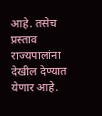आहे. तसेच प्रस्ताव राज्यपालांना देखील देण्यात येणार आहे.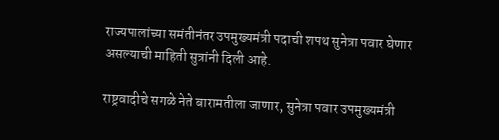राज्यपालांच्या समंतीनंतर उपमुख्यमंत्री पदाची शपथ सुनेत्रा पवार घेणार असल्याची माहिती सुत्रांनी दिली आहे.

राष्ट्रवादीचे सगळे नेते बारामतीला जाणार, सुनेत्रा पवार उपमुख्यमंत्री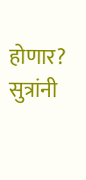होणार? सुत्रांनी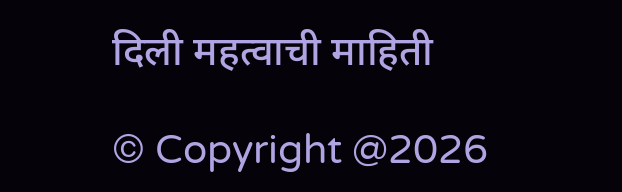दिली महत्वाची माहिती

© Copyright @2026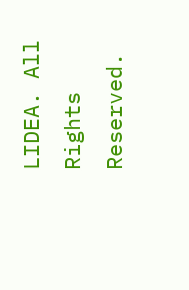LIDEA. All Rights Reserved.